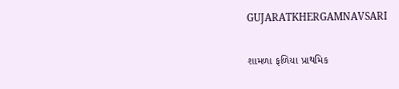GUJARATKHERGAMNAVSARI

શામળા ફળિયા પ્રાથમિક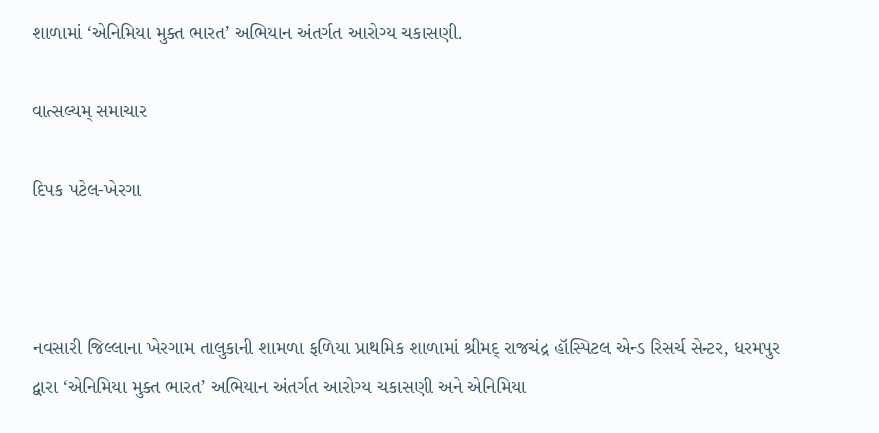શાળામાં ‘એનિમિયા મુક્ત ભારત’ અભિયાન અંતર્ગત આરોગ્ય ચકાસણી.

વાત્સલ્યમ્ સમાચાર

દિપક પટેલ-ખેરગા



નવસારી જિલ્લાના ખેરગામ તાલુકાની શામળા ફળિયા પ્રાથમિક શાળામાં શ્રીમદ્ રાજચંદ્ર હૉસ્પિટલ એન્ડ રિસર્ચ સેન્ટર, ધરમપુર દ્વારા ‘એનિમિયા મુક્ત ભારત’ અભિયાન અંતર્ગત આરોગ્ય ચકાસણી અને એનિમિયા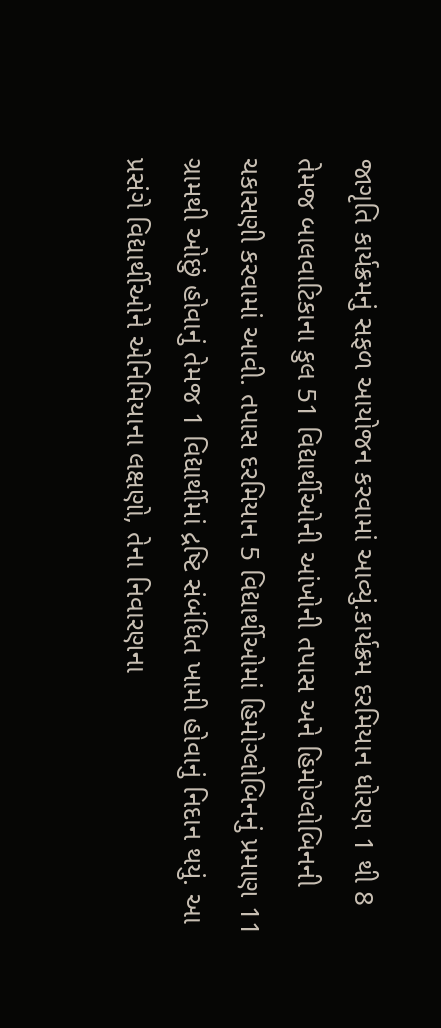જાગૃતિ કાર્યક્રમનું સફળ આયોજન કરવામાં આવ્યું.કાર્યક્રમ દરમિયાન ધોરણ 1 થી 8 તેમજ બાલવાટિકાના કુલ 51 વિદ્યાર્થીઓની આંખોની તપાસ અને હિમોગ્લોબિનની ચકાસણી કરવામાં આવી. તપાસ દરમિયાન 5 વિદ્યાર્થીઓમાં હિમોગ્લોબિનનું પ્રમાણ 11 ગ્રામથી ઓછું હોવાનું તેમજ 1 વિદ્યાર્થીમાં દ્રષ્ટિ સંબંધિત ખામી હોવાનું નિદાન થયું. આ પ્રસંગે વિદ્યાર્થીઓને એનિમિયાના લક્ષણો, તેના નિવારણના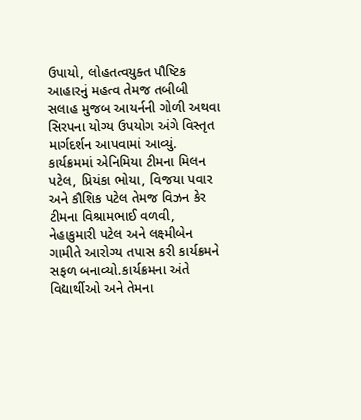ઉપાયો, લોહતત્વયુક્ત પૌષ્ટિક આહારનું મહત્વ તેમજ તબીબી સલાહ મુજબ આયર્નની ગોળી અથવા સિરપના યોગ્ય ઉપયોગ અંગે વિસ્તૃત માર્ગદર્શન આપવામાં આવ્યું. કાર્યક્રમમાં એનિમિયા ટીમના મિલન પટેલ, પ્રિયંકા ભોયા, વિજયા પવાર અને કૌશિક પટેલ તેમજ વિઝન કેર ટીમના વિશ્રામભાઈ વળવી, નેહાકુમારી પટેલ અને લક્ષ્મીબેન ગામીતે આરોગ્ય તપાસ કરી કાર્યક્રમને સફળ બનાવ્યો.કાર્યક્રમના અંતે વિદ્યાર્થીઓ અને તેમના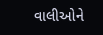વાલીઓને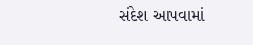સંદેશ આપવામાં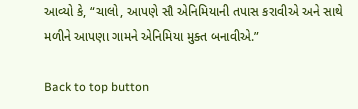આવ્યો કે, “ચાલો, આપણે સૌ એનિમિયાની તપાસ કરાવીએ અને સાથે મળીને આપણા ગામને એનિમિયા મુક્ત બનાવીએ.”

Back to top button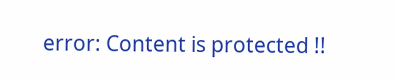error: Content is protected !!